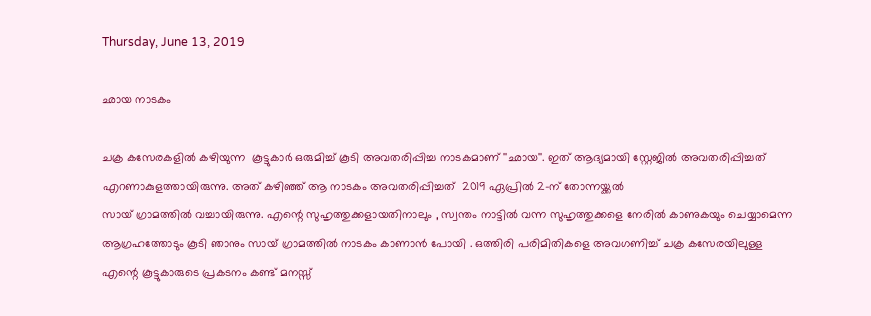Thursday, June 13, 2019

ഛായ നാടകം

ചക്ര കസേരകളിൽ കഴിയുന്ന  കൂട്ടുകാർ ഒരുമിച്ച് കൂടി അവതരിപ്പിച്ച നാടകമാണ് ''ഛായ''. ഇത് ആദ്യമായി സ്റ്റേജിൽ അവതരിപ്പിച്ചത് എറണാകുളത്തായിരുന്നു. അത് കഴിഞ്ഞ് ആ നാടകം അവതരിപ്പിച്ചത്  2019 ഏപ്രിൽ 2-ന് തോന്നയ്ക്കൽ
സായ് ഗ്രാമത്തിൽ വച്ചായിരുന്നു. എന്റെ സുഹൃത്തുക്കളായതിനാലും , സ്വന്തം നാട്ടിൽ വന്ന സുഹൃത്തുക്കളെ നേരിൽ കാണുകയും ചെയ്യാമെന്ന ആഗ്രഹത്തോടും കൂടി ഞാനും സായ് ഗ്രാമത്തിൽ നാടകം കാണാൻ പോയി . ഒത്തിരി പരിമിതികളെ അവഗണിച്ച് ചക്ര കസേരയിലുള്ള എന്റെ കൂട്ടുകാരുടെ പ്രകടനം കണ്ട് മനസ്സ്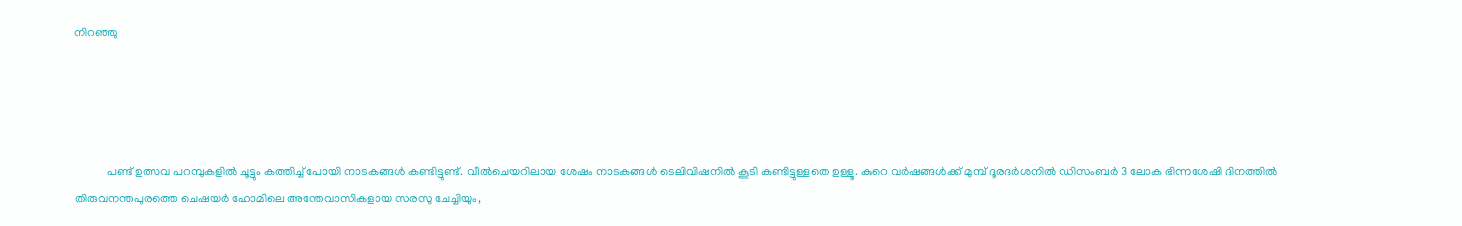നിറഞ്ഞു




           പണ്ട് ഉത്സവ പറമ്പുകളിൽ ചൂട്ടും കത്തിച്ച് പോയി നാടകങ്ങൾ കണ്ടിട്ടുണ്ട്. വീൽചെയറിലായ ശേഷം നാടകങ്ങൾ ടെലിവിഷനിൽ കൂടി കണ്ടിട്ടുള്ളതെ ഉള്ളൂ. കുറെ വർഷങ്ങൾക്ക് മുമ്പ് ദൂരദർശനിൽ ഡിസംബർ 3 ലോക ഭിന്നശേഷി ദിനത്തിൽ തിരുവനന്തപുരത്തെ ചെഷയർ ഹോമിലെ അന്തേവാസികളായ സരസു ചേച്ചിയും,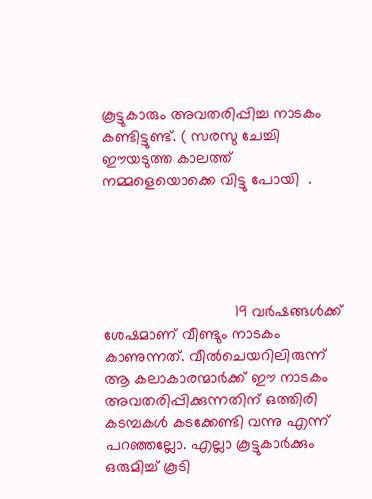കൂട്ടുകാരും അവതരിപ്പിച്ച നാടകം കണ്ടിട്ടുണ്ട്. ( സരസു ചേച്ചി ഈയടുത്ത കാലത്ത് നമ്മളെയൊക്കെ വിട്ടു പോയി  .





                              19 വർഷങ്ങൾക്ക് ശേഷമാണ് വീണ്ടും നാടകം കാണുന്നത്. വീൽചെയറിലിരുന്ന് ആ കലാകാരന്മാർക്ക് ഈ നാടകം അവതരിപ്പിക്കുന്നതിന് ഒത്തിരി കടമ്പകൾ കടക്കേണ്ടി വന്നു എന്ന് പറഞ്ഞല്ലോ. എല്ലാ കൂട്ടുകാർക്കും ഒരുമിച്ച് കൂടി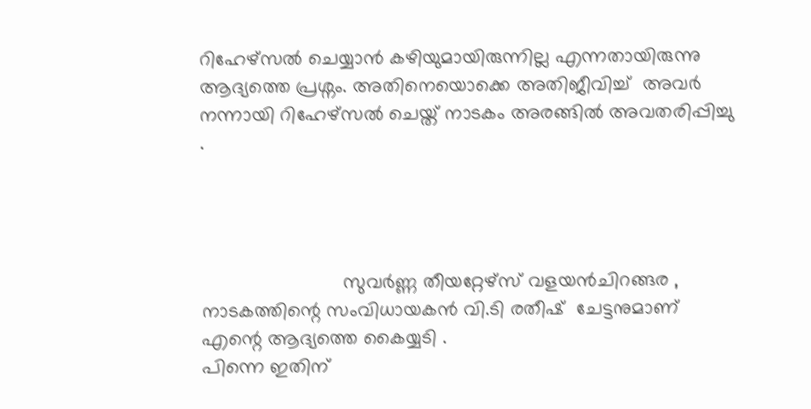റിഹേഴ്സൽ ചെയ്യാൻ കഴിയുമായിരുന്നില്ല എന്നതായിരുന്നു ആദ്യത്തെ പ്രശ്നം. അതിനെയൊക്കെ അതിജീവിച്ച്  അവർ നന്നായി റിഹേഴ്സൽ ചെയ്ത് നാടകം അരങ്ങിൽ അവതരിപ്പിച്ചു  .




                          സുവർണ്ണ തീയറ്റേഴ്സ് വളയൻചിറങ്ങര , നാടകത്തിന്റെ സംവിധായകൻ വി.ടി രതീഷ്  ചേട്ടനുമാണ് എന്റെ ആദ്യത്തെ കൈയ്യടി .
പിന്നെ ഇതിന്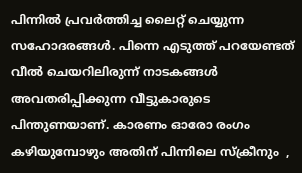പിന്നിൽ പ്രവർത്തിച്ച ലൈറ്റ് ചെയ്യുന്ന സഹോദരങ്ങൾ. പിന്നെ എടുത്ത് പറയേണ്ടത് വീൽ ചെയറിലിരുന്ന് നാടകങ്ങൾ അവതരിപ്പിക്കുന്ന വീട്ടുകാരുടെ പിന്തുണയാണ്. കാരണം ഓരോ രംഗം കഴിയുമ്പോഴും അതിന് പിന്നിലെ സ്ക്രീനും  ,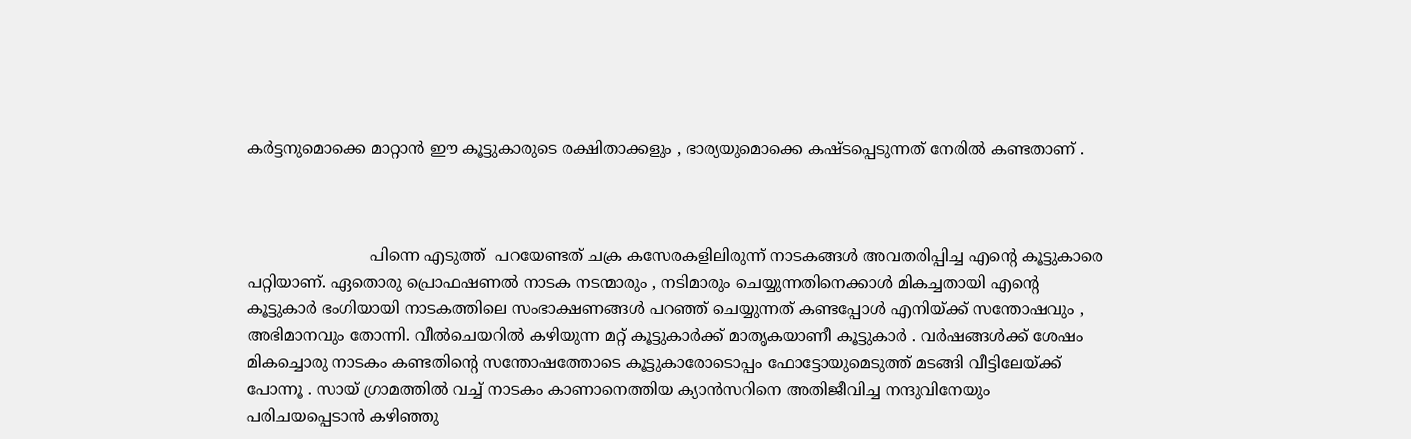കർട്ടനുമൊക്കെ മാറ്റാൻ ഈ കൂട്ടുകാരുടെ രക്ഷിതാക്കളും , ഭാര്യയുമൊക്കെ കഷ്ടപ്പെടുന്നത് നേരിൽ കണ്ടതാണ് .



                         പിന്നെ എടുത്ത്  പറയേണ്ടത് ചക്ര കസേരകളിലിരുന്ന് നാടകങ്ങൾ അവതരിപ്പിച്ച എന്റെ കൂട്ടുകാരെ പറ്റിയാണ്. ഏതൊരു പ്രൊഫഷണൽ നാടക നടന്മാരും , നടിമാരും ചെയ്യുന്നതിനെക്കാൾ മികച്ചതായി എന്റെ കൂട്ടുകാർ ഭംഗിയായി നാടകത്തിലെ സംഭാക്ഷണങ്ങൾ പറഞ്ഞ് ചെയ്യുന്നത് കണ്ടപ്പോൾ എനിയ്ക്ക് സന്തോഷവും , അഭിമാനവും തോന്നി. വീൽചെയറിൽ കഴിയുന്ന മറ്റ് കൂട്ടുകാർക്ക് മാതൃകയാണീ കൂട്ടുകാർ . വർഷങ്ങൾക്ക് ശേഷം മികച്ചൊരു നാടകം കണ്ടതിന്റെ സന്തോഷത്തോടെ കൂട്ടുകാരോടൊപ്പം ഫോട്ടോയുമെടുത്ത് മടങ്ങി വീട്ടിലേയ്ക്ക് പോന്നൂ . സായ് ഗ്രാമത്തിൽ വച്ച് നാടകം കാണാനെത്തിയ ക്യാൻസറിനെ അതിജീവിച്ച നന്ദുവിനേയും പരിചയപ്പെടാൻ കഴിഞ്ഞു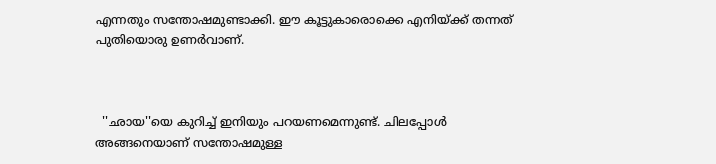എന്നതും സന്തോഷമുണ്ടാക്കി. ഈ കൂട്ടുകാരൊക്കെ എനിയ്ക്ക് തന്നത് പുതിയൊരു ഉണർവാണ്.



  ''ഛായ''യെ കുറിച്ച് ഇനിയും പറയണമെന്നുണ്ട്. ചിലപ്പോൾ അങ്ങനെയാണ് സന്തോഷമുള്ള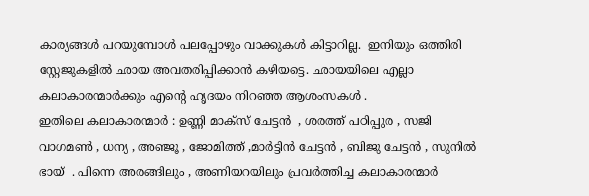കാര്യങ്ങൾ പറയുമ്പോൾ പലപ്പോഴും വാക്കുകൾ കിട്ടാറില്ല.  ഇനിയും ഒത്തിരി സ്റ്റേജുകളിൽ ഛായ അവതരിപ്പിക്കാൻ കഴിയട്ടെ. ഛായയിലെ എല്ലാ കലാകാരന്മാർക്കും എന്റെ ഹൃദയം നിറഞ്ഞ ആശംസകൾ .
ഇതിലെ കലാകാരന്മാർ : ഉണ്ണി മാക്സ് ചേട്ടൻ  , ശരത്ത് പഠിപ്പുര , സജി വാഗമൺ , ധന്യ , അഞ്ജൂ , ജോമിത്ത് ,മാർട്ടിൻ ചേട്ടൻ , ബിജു ചേട്ടൻ , സുനിൽ ഭായ്  . പിന്നെ അരങ്ങിലും , അണിയറയിലും പ്രവർത്തിച്ച കലാകാരന്മാർ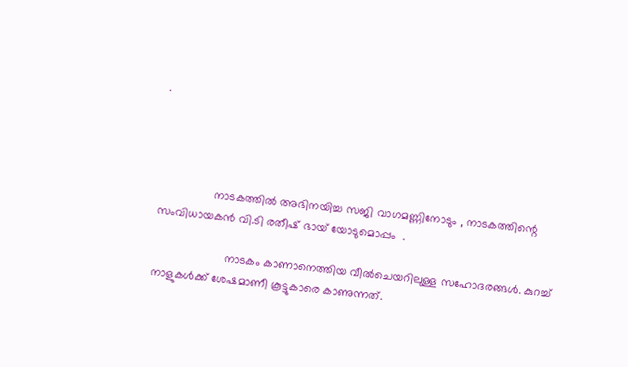.




                 നാടകത്തിൽ അഭിനയിച്ച സജി വാഗമണ്ണിനോടും , നാടകത്തിന്റെ സംവിധായകൻ വി.ടി രതീഷ് ഭായ് യോടുമൊപ്പം  .

                      നാടകം കാണാനെത്തിയ വീൽചെയറിലുള്ള സഹോദരങ്ങൾ. കുറച്ച് നാളുകൾക്ക് ശേഷമാണീ കൂട്ടുകാരെ കാണുന്നത്.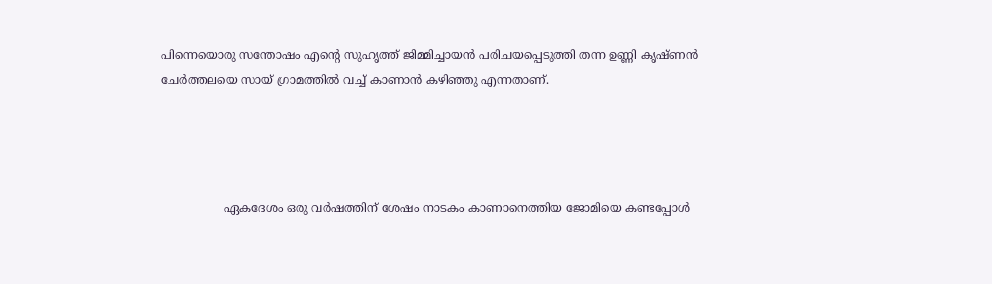പിന്നെയൊരു സന്തോഷം എന്റെ സുഹൃത്ത് ജിമ്മിച്ചായൻ പരിചയപ്പെടുത്തി തന്ന ഉണ്ണി കൃഷ്ണൻ ചേർത്തലയെ സായ് ഗ്രാമത്തിൽ വച്ച് കാണാൻ കഴിഞ്ഞു എന്നതാണ്.




                 ഏകദേശം ഒരു വർഷത്തിന് ശേഷം നാടകം കാണാനെത്തിയ ജോമിയെ കണ്ടപ്പോൾ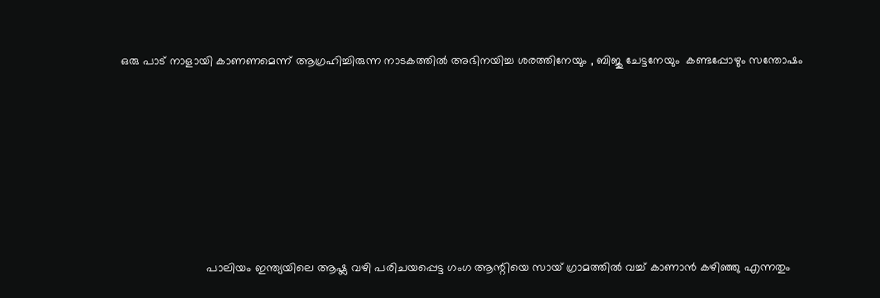ഒരു പാട് നാളായി കാണണമെന്ന് ആഗ്രഹിച്ചിരുന്ന നാടകത്തിൽ അഭിനയിച്ച ശരത്തിനേയും , ബിജു ചേട്ടനേയും  കണ്ടപ്പോഴും സന്തോഷം








                          പാലിയം ഇന്ത്യയിലെ ആഷ്ല വഴി പരിചയപ്പെട്ട ഗംഗ ആന്റിയെ സായ് ഗ്രാമത്തിൽ വച്ച് കാണാൻ കഴിഞ്ഞു എന്നതും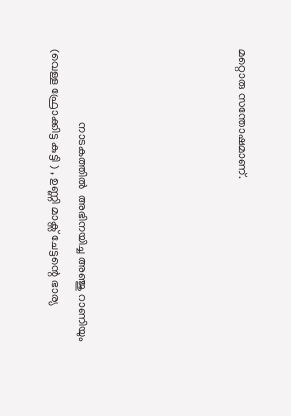മറ്റൊരു സന്തോഷമാണ്.





                         നാടകത്തിൽ  അഭിനയിച്ച അഞ്ജു റാണിയും (വെള്ള ഫ്രോക്കിട്ട കുട്ടി ) , ഉണ്ണി മാക്സ് ചേട്ടന്റെ ഭാര്യ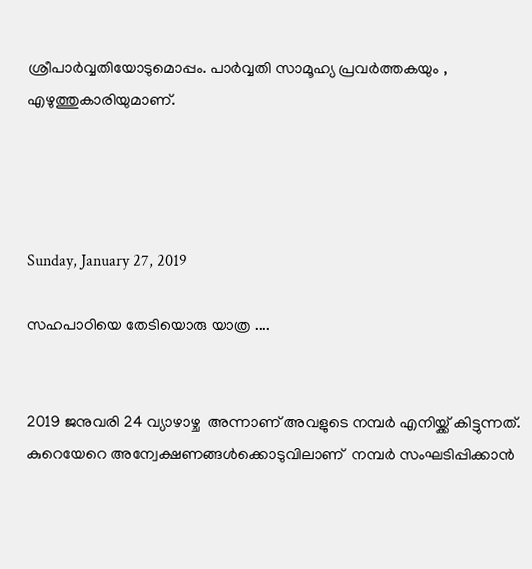ശ്രീപാർവ്വതിയോടുമൊപ്പം. പാർവ്വതി സാമൂഹ്യ പ്രവർത്തകയും , എഴുത്തുകാരിയുമാണ്.




Sunday, January 27, 2019

സഹപാഠിയെ തേടിയൊരു യാത്ര ....


2019 ജനുവരി 24 വ്യാഴാഴ്ച  അന്നാണ് അവളുടെ നമ്പർ എനിയ്ക്ക് കിട്ടുന്നത്.  കുറെയേറെ അന്വേക്ഷണങ്ങൾക്കൊടുവിലാണ്  നമ്പർ സംഘടിപ്പിക്കാൻ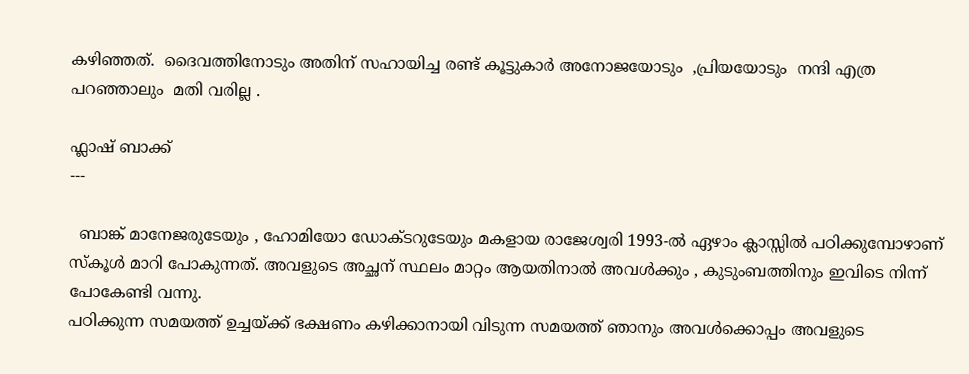കഴിഞ്ഞത്.  ദൈവത്തിനോടും അതിന് സഹായിച്ച രണ്ട് കൂട്ടുകാർ അനോജയോടും  ,പ്രിയയോടും  നന്ദി എത്ര പറഞ്ഞാലും  മതി വരില്ല .

ഫ്ലാഷ് ബാക്ക്
---

  ബാങ്ക് മാനേജരുടേയും , ഹോമിയോ ഡോക്ടറുടേയും മകളായ രാജേശ്വരി 1993-ൽ ഏഴാം ക്ലാസ്സിൽ പഠിക്കുമ്പോഴാണ് സ്കൂൾ മാറി പോകുന്നത്. അവളുടെ അച്ഛന് സ്ഥലം മാറ്റം ആയതിനാൽ അവൾക്കും , കുടുംബത്തിനും ഇവിടെ നിന്ന് പോകേണ്ടി വന്നു.
പഠിക്കുന്ന സമയത്ത് ഉച്ചയ്ക്ക് ഭക്ഷണം കഴിക്കാനായി വിടുന്ന സമയത്ത് ഞാനും അവൾക്കൊപ്പം അവളുടെ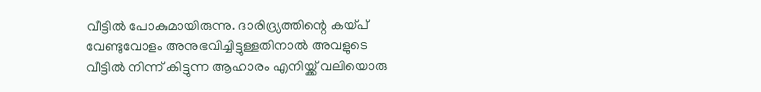വീട്ടിൽ പോകുമായിരുന്നു. ദാരിദ്ര്യത്തിന്റെ കയ്പ് വേണ്ടുവോളം അനുഭവിച്ചിട്ടുള്ളതിനാൽ അവളുടെ വീട്ടിൽ നിന്ന് കിട്ടുന്ന ആഹാരം എനിയ്ക്ക് വലിയൊരു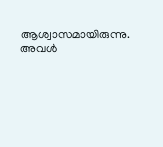ആശ്വാസമായിരുന്നു. അവൾ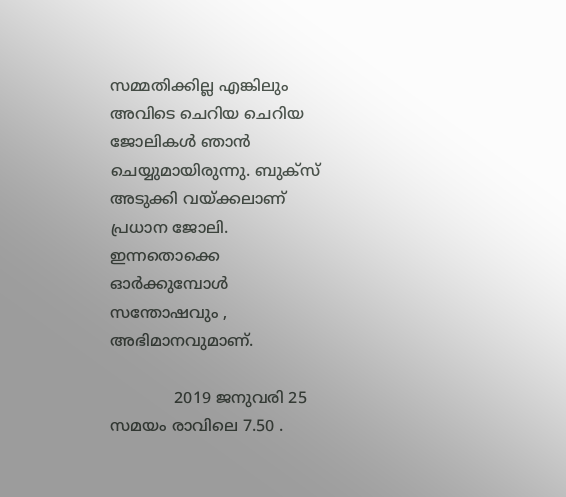സമ്മതിക്കില്ല എങ്കിലും അവിടെ ചെറിയ ചെറിയ ജോലികൾ ഞാൻ ചെയ്യുമായിരുന്നു. ബുക്സ് അടുക്കി വയ്ക്കലാണ് പ്രധാന ജോലി. ഇന്നതൊക്കെ ഓർക്കുമ്പോൾ സന്തോഷവും , അഭിമാനവുമാണ്.

             2019 ജനുവരി 25 സമയം രാവിലെ 7.50 .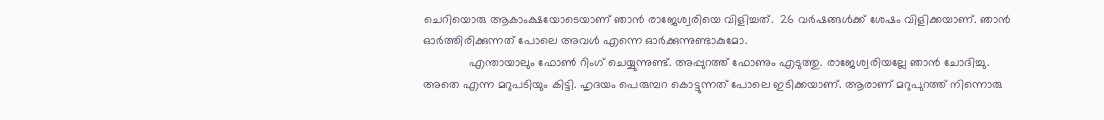ചെറിയൊരു ആകാംക്ഷയോടെയാണ് ഞാൻ രാജേശ്വരിയെ വിളിച്ചത്.  26 വർഷങ്ങൾക്ക് ശേഷം വിളിക്കയാണ്. ഞാൻ ഓർത്തിരിക്കുന്നത് പോലെ അവൾ എന്നെ ഓർക്കുന്നുണ്ടാകുമോ.
              എന്തായാലും ഫോൺ റിംഗ് ചെയ്യുന്നുണ്ട്. അപ്പുറത്ത് ഫോണും എടുത്തു. രാജേശ്വരിയല്ലേ ഞാൻ ചോദിച്ചു. അതെ എന്ന മറുപടിയും കിട്ടി. ഹൃദയം പെരുമ്പറ കൊട്ടുന്നത് പോലെ ഇടിക്കയാണ്. ആരാണ് മറുപുറത്ത് നിന്നൊരു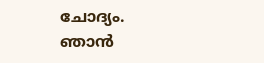ചോദ്യം. ഞാൻ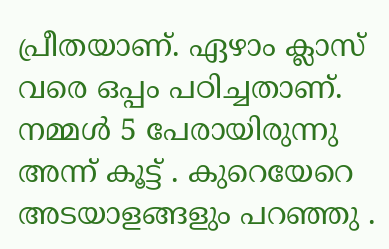പ്രീതയാണ്. ഏഴാം ക്ലാസ് വരെ ഒപ്പം പഠിച്ചതാണ്. നമ്മൾ 5 പേരായിരുന്നു അന്ന് കൂട്ട് . കുറെയേറെ അടയാളങ്ങളും പറഞ്ഞു .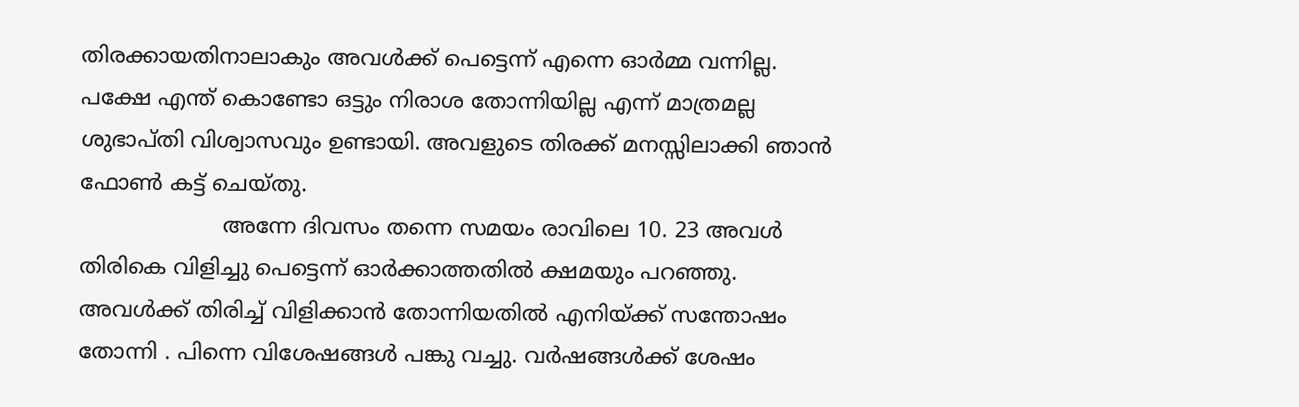തിരക്കായതിനാലാകും അവൾക്ക് പെട്ടെന്ന് എന്നെ ഓർമ്മ വന്നില്ല. പക്ഷേ എന്ത് കൊണ്ടോ ഒട്ടും നിരാശ തോന്നിയില്ല എന്ന് മാത്രമല്ല ശുഭാപ്തി വിശ്വാസവും ഉണ്ടായി. അവളുടെ തിരക്ക് മനസ്സിലാക്കി ഞാൻ ഫോൺ കട്ട് ചെയ്തു.
                     അന്നേ ദിവസം തന്നെ സമയം രാവിലെ 10. 23 അവൾ തിരികെ വിളിച്ചു പെട്ടെന്ന് ഓർക്കാത്തതിൽ ക്ഷമയും പറഞ്ഞു.   അവൾക്ക് തിരിച്ച് വിളിക്കാൻ തോന്നിയതിൽ എനിയ്ക്ക് സന്തോഷം തോന്നി . പിന്നെ വിശേഷങ്ങൾ പങ്കു വച്ചു. വർഷങ്ങൾക്ക് ശേഷം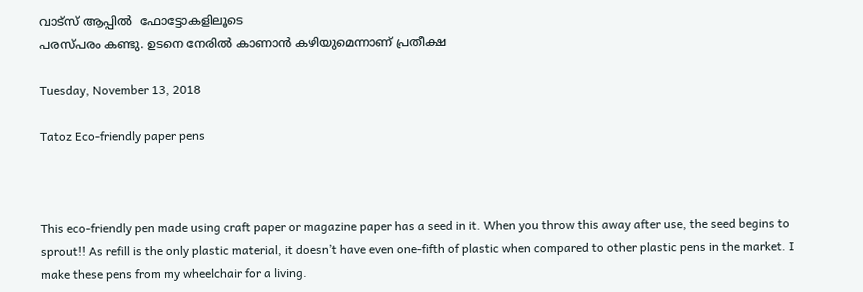വാട്സ് ആപ്പിൽ  ഫോട്ടോകളിലൂടെ
പരസ്പരം കണ്ടു. ഉടനെ നേരിൽ കാണാൻ കഴിയുമെന്നാണ് പ്രതീക്ഷ

Tuesday, November 13, 2018

Tatoz Eco-friendly paper pens



This eco-friendly pen made using craft paper or magazine paper has a seed in it. When you throw this away after use, the seed begins to sprout!! As refill is the only plastic material, it doesn’t have even one-fifth of plastic when compared to other plastic pens in the market. I make these pens from my wheelchair for a living.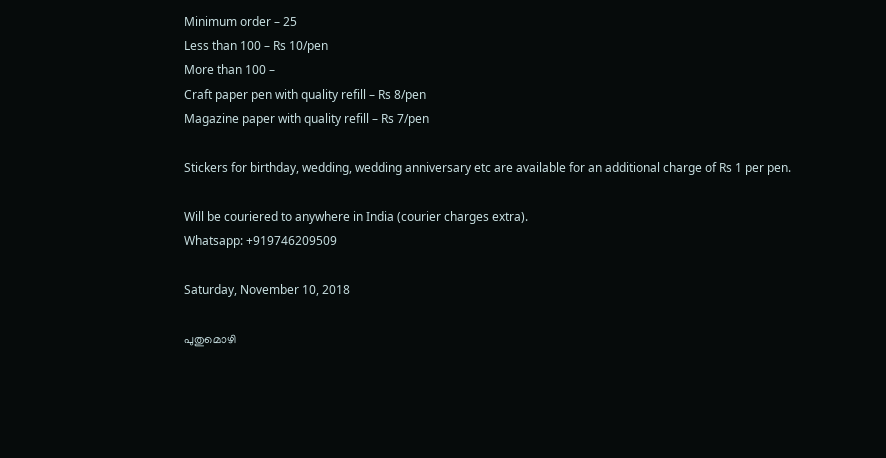Minimum order – 25
Less than 100 – Rs 10/pen
More than 100 –
Craft paper pen with quality refill – Rs 8/pen
Magazine paper with quality refill – Rs 7/pen

Stickers for birthday, wedding, wedding anniversary etc are available for an additional charge of Rs 1 per pen.

Will be couriered to anywhere in India (courier charges extra).
Whatsapp: +919746209509

Saturday, November 10, 2018

പുതുമൊഴി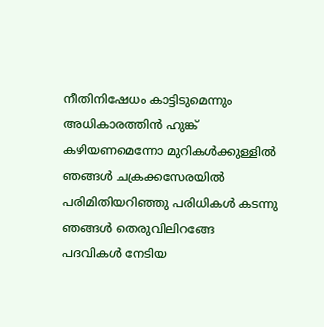നീതിനിഷേധം കാട്ടിടുമെന്നും
അധികാരത്തിന്‍ ഹുങ്ക്
കഴിയണമെന്നോ മുറികള്‍ക്കുള്ളില്‍
ഞങ്ങള്‍ ചക്രക്കസേരയില്‍
പരിമിതിയറിഞ്ഞു പരിധികള്‍ കടന്നു
ഞങ്ങള്‍ തെരുവിലിറങ്ങേ
പദവികള്‍ നേടിയ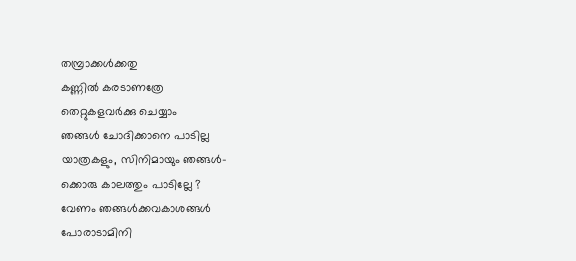തമ്പ്രാക്കള്‍ക്കതു
കണ്ണില്‍ കരടാണത്രേ
തെറ്റുകളവര്‍ക്കു ചെയ്യാം
ഞങ്ങള്‍ ചോദിക്കാനെ പാടില്ല
യാത്രകളും, സിനിമായും ഞങ്ങള്‍-
ക്കൊരു കാലത്തും പാടില്ലേ ?
വേണം ഞങ്ങള്‍ക്കവകാശങ്ങള്‍
പോരാടാമിനി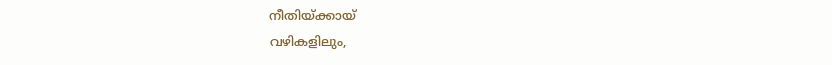നീതിയ്ക്കായ്
വഴികളിലും,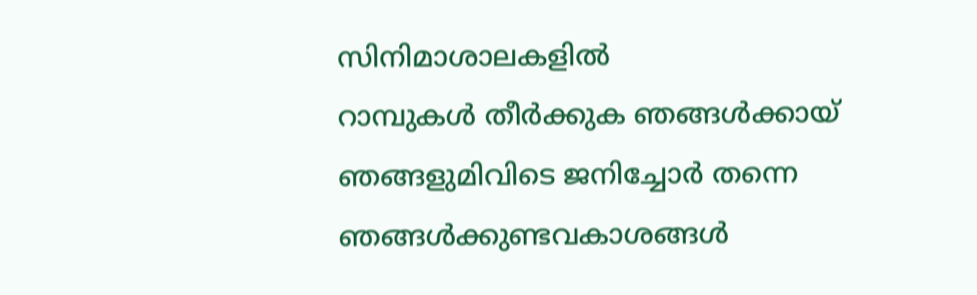സിനിമാശാലകളില്‍
റാമ്പുകള്‍ തീര്‍ക്കുക ഞങ്ങള്‍ക്കായ്
ഞങ്ങളുമിവിടെ ജനിച്ചോര്‍ തന്നെ
ഞങ്ങള്‍ക്കുണ്ടവകാശങ്ങള്‍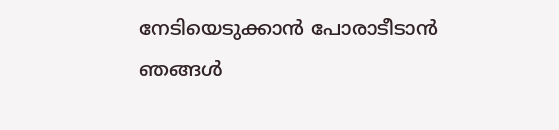നേടിയെടുക്കാന്‍ പോരാടീടാന്‍
ഞങ്ങള്‍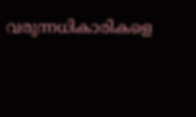വരുന്നധികാരികളെ